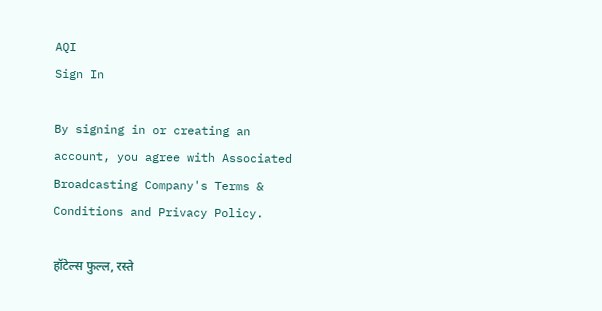AQI
Sign In

By signing in or creating an account, you agree with Associated Broadcasting Company's Terms & Conditions and Privacy Policy.

हॉटेल्स फुल्ल, रस्ते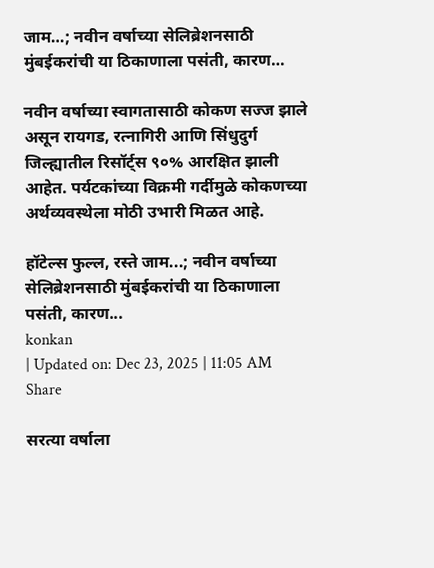जाम…; नवीन वर्षाच्या सेलिब्रेशनसाठी मुंबईकरांची या ठिकाणाला पसंती, कारण…

नवीन वर्षाच्या स्वागतासाठी कोकण सज्ज झाले असून रायगड, रत्नागिरी आणि सिंधुदुर्ग जिल्ह्यातील रिसॉर्ट्स ९०% आरक्षित झाली आहेत. पर्यटकांच्या विक्रमी गर्दीमुळे कोकणच्या अर्थव्यवस्थेला मोठी उभारी मिळत आहे.

हॉटेल्स फुल्ल, रस्ते जाम...; नवीन वर्षाच्या सेलिब्रेशनसाठी मुंबईकरांची या ठिकाणाला पसंती, कारण...
konkan
| Updated on: Dec 23, 2025 | 11:05 AM
Share

सरत्या वर्षाला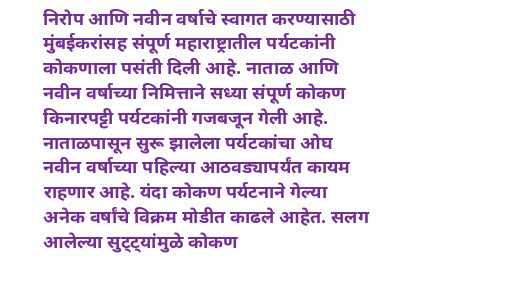निरोप आणि नवीन वर्षाचे स्वागत करण्यासाठी मुंबईकरांसह संपूर्ण महाराष्ट्रातील पर्यटकांनी कोकणाला पसंती दिली आहे. नाताळ आणि नवीन वर्षाच्या निमित्ताने सध्या संपूर्ण कोकण किनारपट्टी पर्यटकांनी गजबजून गेली आहे. नाताळपासून सुरू झालेला पर्यटकांचा ओघ नवीन वर्षाच्या पहिल्या आठवड्यापर्यंत कायम राहणार आहे. यंदा कोकण पर्यटनाने गेल्या अनेक वर्षांचे विक्रम मोडीत काढले आहेत. सलग आलेल्या सुट्ट्यांमुळे कोकण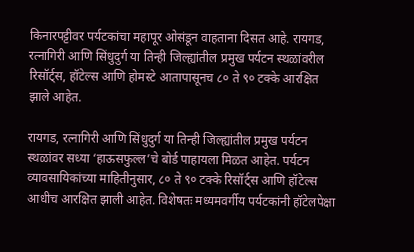किनारपट्टीवर पर्यटकांचा महापूर ओसंडून वाहताना दिसत आहे. रायगड, रत्नागिरी आणि सिंधुदुर्ग या तिन्ही जिल्ह्यांतील प्रमुख पर्यटन स्थळांवरील रिसॉर्ट्स, हॉटेल्स आणि होमस्टे आतापासूनच ८० ते ९० टक्के आरक्षित झाले आहेत.

रायगड, रत्नागिरी आणि सिंधुदुर्ग या तिन्ही जिल्ह्यांतील प्रमुख पर्यटन स्थळांवर सध्या ‘हाऊसफुल्ल’चे बोर्ड पाहायला मिळत आहेत. पर्यटन व्यावसायिकांच्या माहितीनुसार, ८० ते ९० टक्के रिसॉर्ट्स आणि हॉटेल्स आधीच आरक्षित झाली आहेत. विशेषतः मध्यमवर्गीय पर्यटकांनी हॉटेलपेक्षा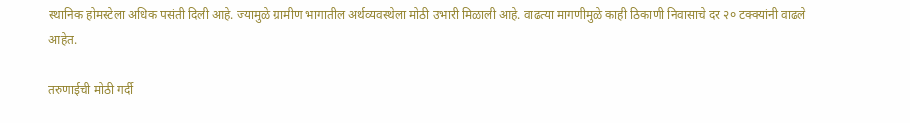स्थानिक होमस्टेला अधिक पसंती दिली आहे. ज्यामुळे ग्रामीण भागातील अर्थव्यवस्थेला मोठी उभारी मिळाली आहे. वाढत्या मागणीमुळे काही ठिकाणी निवासाचे दर २० टक्क्यांनी वाढले आहेत.

तरुणाईची मोठी गर्दी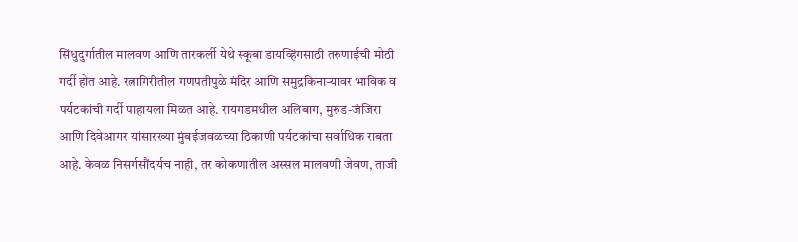सिंधुदुर्गातील मालवण आणि तारकर्ली येथे स्कूबा डायव्हिंगसाठी तरुणाईची मोठी गर्दी होत आहे. रत्नागिरीतील गणपतीपुळे मंदिर आणि समुद्रकिनाऱ्यावर भाविक व पर्यटकांची गर्दी पाहायला मिळत आहे. रायगडमधील अलिबाग, मुरुड-जंजिरा आणि दिवेआगर यांसारख्या मुंबईजवळच्या ठिकाणी पर्यटकांचा सर्वाधिक राबता आहे. केवळ निसर्गसौंदर्यच नाही, तर कोकणातील अस्सल मालवणी जेवण, ताजी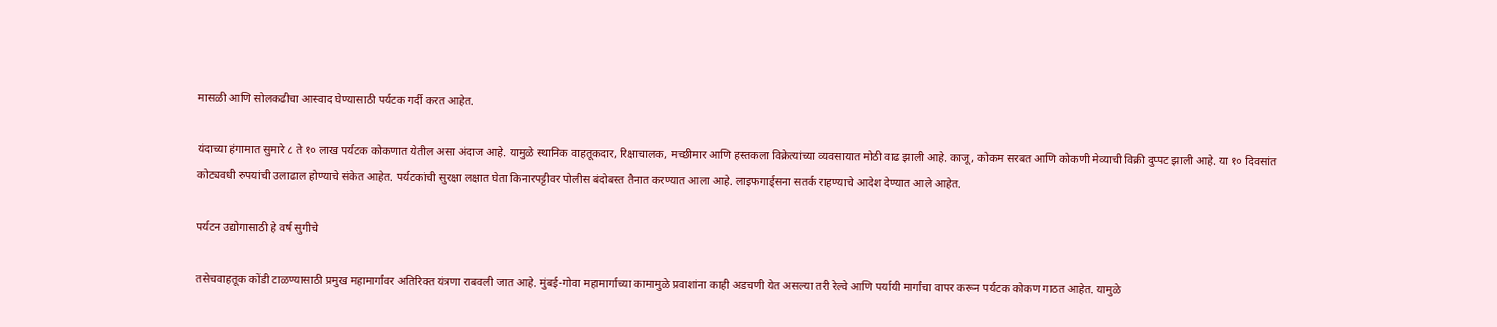मासळी आणि सोलकढीचा आस्वाद घेण्यासाठी पर्यटक गर्दी करत आहेत.

यंदाच्या हंगामात सुमारे ८ ते १० लाख पर्यटक कोकणात येतील असा अंदाज आहे. यामुळे स्थानिक वाहतूकदार, रिक्षाचालक, मच्छीमार आणि हस्तकला विक्रेत्यांच्या व्यवसायात मोठी वाढ झाली आहे. काजू, कोकम सरबत आणि कोकणी मेव्याची विक्री दुप्पट झाली आहे. या १० दिवसांत कोट्यवधी रुपयांची उलाढाल होण्याचे संकेत आहेत. पर्यटकांची सुरक्षा लक्षात घेता किनारपट्टीवर पोलीस बंदोबस्त तैनात करण्यात आला आहे. लाइफगार्ड्सना सतर्क राहण्याचे आदेश देण्यात आले आहेत.

पर्यटन उद्योगासाठी हे वर्ष सुगीचे

तसेचवाहतूक कोंडी टाळण्यासाठी प्रमुख महामार्गांवर अतिरिक्त यंत्रणा राबवली जात आहे. मुंबई-गोवा महामार्गाच्या कामामुळे प्रवाशांना काही अडचणी येत असल्या तरी रेल्वे आणि पर्यायी मार्गांचा वापर करून पर्यटक कोकण गाठत आहेत. यामुळे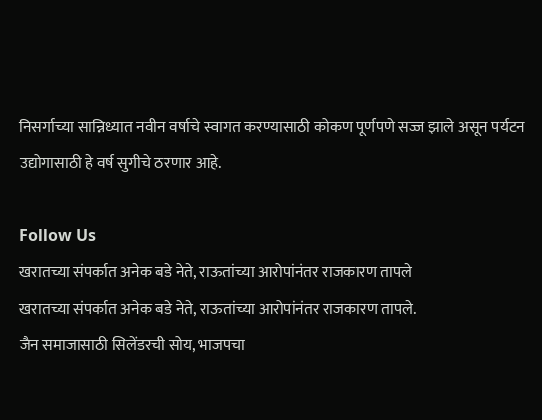निसर्गाच्या सान्निध्यात नवीन वर्षाचे स्वागत करण्यासाठी कोकण पूर्णपणे सज्ज झाले असून पर्यटन उद्योगासाठी हे वर्ष सुगीचे ठरणार आहे.

Follow Us
खरातच्या संपर्कात अनेक बडे नेते, राऊतांच्या आरोपांनंतर राजकारण तापले
खरातच्या संपर्कात अनेक बडे नेते, राऊतांच्या आरोपांनंतर राजकारण तापले.
जैन समाजासाठी सिलेंडरची सोय, भाजपचा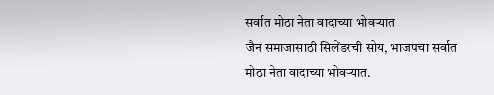सर्वात मोठा नेता वादाच्या भोवऱ्यात
जैन समाजासाठी सिलेंडरची सोय, भाजपचा सर्वात मोठा नेता वादाच्या भोवऱ्यात.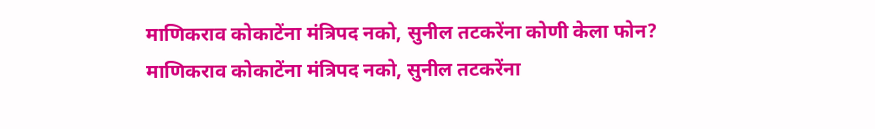माणिकराव कोकाटेंना मंत्रिपद नको, सुनील तटकरेंना कोणी केला फोन?
माणिकराव कोकाटेंना मंत्रिपद नको, सुनील तटकरेंना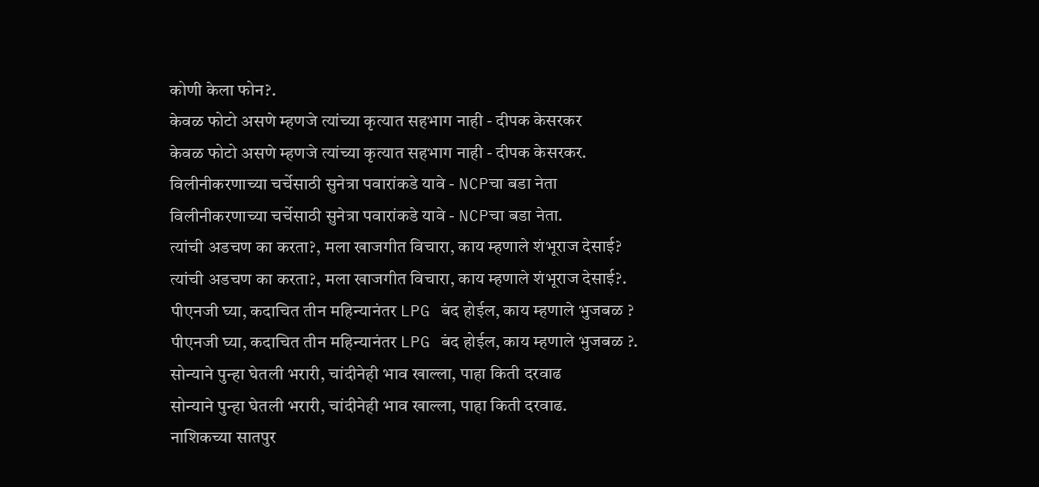कोणी केला फोन?.
केवळ फोटो असणे म्हणजे त्यांच्या कृत्यात सहभाग नाही - दीपक केसरकर
केवळ फोटो असणे म्हणजे त्यांच्या कृत्यात सहभाग नाही - दीपक केसरकर.
विलीनीकरणाच्या चर्चेसाठी सुनेत्रा पवारांकडे यावे - NCPचा बडा नेता
विलीनीकरणाच्या चर्चेसाठी सुनेत्रा पवारांकडे यावे - NCPचा बडा नेता.
त्यांची अडचण का करता?, मला खाजगीत विचारा, काय म्हणाले शंभूराज देसाई?
त्यांची अडचण का करता?, मला खाजगीत विचारा, काय म्हणाले शंभूराज देसाई?.
पीएनजी घ्या, कदाचित तीन महिन्यानंतर LPG बंद होईल, काय म्हणाले भुजबळ ?
पीएनजी घ्या, कदाचित तीन महिन्यानंतर LPG बंद होईल, काय म्हणाले भुजबळ ?.
सोन्याने पुन्हा घेतली भरारी, चांदीनेही भाव खाल्ला, पाहा किती दरवाढ
सोन्याने पुन्हा घेतली भरारी, चांदीनेही भाव खाल्ला, पाहा किती दरवाढ.
नाशिकच्या सातपुर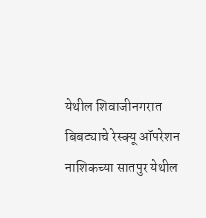येथील शिवाजीनगरात बिबट्याचे रेस्क्यू ऑपरेशन
नाशिकच्या सातपुर येथील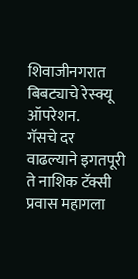शिवाजीनगरात बिबट्याचे रेस्क्यू ऑपरेशन.
गॅसचे दर वाढल्याने इगतपूरी ते नाशिक टॅक्सी प्रवास महागला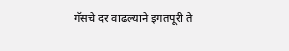गॅसचे दर वाढल्याने इगतपूरी ते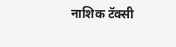नाशिक टॅक्सी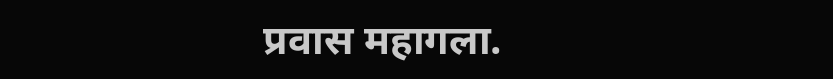प्रवास महागला.